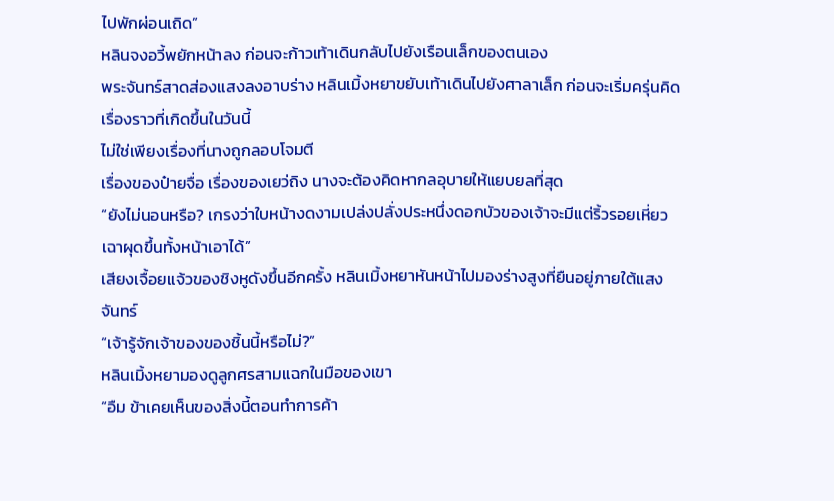ไปพักผ่อนเถิด”
หลินจงอวี้พยักหน้าลง ก่อนจะก้าวเท้าเดินกลับไปยังเรือนเล็กของตนเอง
พระจันทร์สาดส่องแสงลงอาบร่าง หลินเมิ้งหยาขยับเท้าเดินไปยังศาลาเล็ก ก่อนจะเริ่มครุ่นคิดเรื่องราวที่เกิดขึ้นในวันนี้
ไม่ใช่เพียงเรื่องที่นางถูกลอบโจมตี
เรื่องของป๋ายจื่อ เรื่องของเยว่ถิง นางจะต้องคิดหากลอุบายให้แยบยลที่สุด
“ยังไม่นอนหรือ? เกรงว่าใบหน้างดงามเปล่งปลั่งประหนึ่งดอกบัวของเจ้าจะมีแต่ริ้วรอยเหี่ยวเฉาผุดขึ้นทั้งหน้าเอาได้”
เสียงเจื้อยแจ้วของชิงหูดังขึ้นอีกครั้ง หลินเมิ้งหยาหันหน้าไปมองร่างสูงที่ยืนอยู่ภายใต้แสงจันทร์
“เจ้ารู้จักเจ้าของของชิ้นนี้หรือไม่?”
หลินเมิ้งหยามองดูลูกศรสามแฉกในมือของเขา
“อืม ข้าเคยเห็นของสิ่งนี้ตอนทำการค้า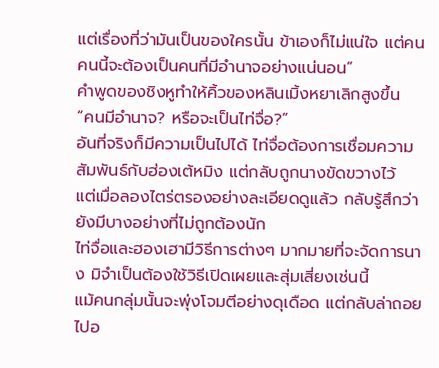แต่เรื่องที่ว่ามันเป็นของใครนั้น ข้าเองก็ไม่แน่ใจ แต่คนคนนี้จะต้องเป็นคนที่มีอำนาจอย่างแน่นอน”
คำพูดของชิงหูทำให้คิ้วของหลินเมิ้งหยาเลิกสูงขึ้น
“คนมีอำนาจ? หรือจะเป็นไท่จื่อ?”
อันที่จริงก็มีความเป็นไปได้ ไท่จื่อต้องการเชื่อมความสัมพันธ์กับฮ่องเต้หมิง แต่กลับถูกนางขัดขวางไว้
แต่เมื่อลองไตร่ตรองอย่างละเอียดดูแล้ว กลับรู้สึกว่ายังมีบางอย่างที่ไม่ถูกต้องนัก
ไท่จื่อและฮองเฮามีวิธีการต่างๆ มากมายที่จะจัดการนาง มิจำเป็นต้องใช้วิธีเปิดเผยและสุ่มเสี่ยงเช่นนี้
แม้คนกลุ่มนั้นจะพุ่งโจมตีอย่างดุเดือด แต่กลับล่าถอยไปอ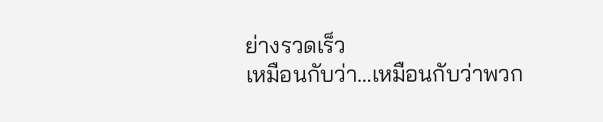ย่างรวดเร็ว
เหมือนกับว่า…เหมือนกับว่าพวก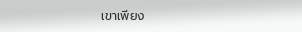เขาเพียง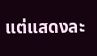แต่แสดงละ